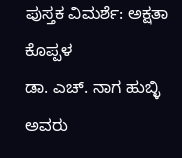ಪುಸ್ತಕ ವಿಮರ್ಶೆ: ಅಕ್ಷತಾ ಕೊಪ್ಪಳ
ಡಾ. ಎಚ್. ನಾಗ ಹುಬ್ಳಿ ಅವರು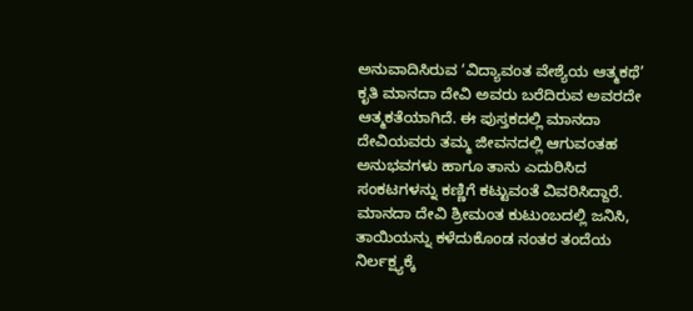ಅನುವಾದಿಸಿರುವ ‘ವಿದ್ಯಾವಂತ ವೇಶ್ಯೆಯ ಆತ್ಮಕಥೆ’ ಕೃತಿ ಮಾನದಾ ದೇವಿ ಅವರು ಬರೆದಿರುವ ಅವರದೇ ಆತ್ಮಕತೆಯಾಗಿದೆ. ಈ ಪುಸ್ತಕದಲ್ಲಿ ಮಾನದಾ
ದೇವಿಯವರು ತಮ್ಮ ಜೀವನದಲ್ಲಿ ಆಗುವಂತಹ ಅನುಭವಗಳು ಹಾಗೂ ತಾನು ಎದುರಿಸಿದ ಸಂಕಟಗಳನ್ನು ಕಣ್ಣಿಗೆ ಕಟ್ಟುವಂತೆ ವಿವರಿಸಿದ್ದಾರೆ.
ಮಾನದಾ ದೇವಿ ಶ್ರೀಮಂತ ಕುಟುಂಬದಲ್ಲಿ ಜನಿಸಿ, ತಾಯಿಯನ್ನು ಕಳೆದುಕೊಂಡ ನಂತರ ತಂದೆಯ ನಿರ್ಲಕ್ಷ್ಯಕ್ಕೆ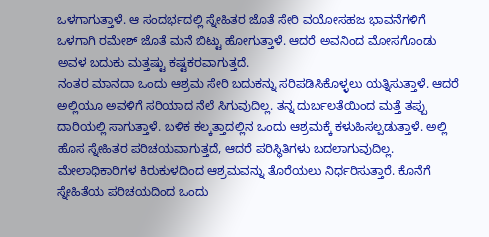ಒಳಗಾಗುತ್ತಾಳೆ. ಆ ಸಂದರ್ಭದಲ್ಲಿ ಸ್ನೇಹಿತರ ಜೊತೆ ಸೇರಿ ವಯೋಸಹಜ ಭಾವನೆಗಳಿಗೆ ಒಳಗಾಗಿ ರಮೇಶ್ ಜೊತೆ ಮನೆ ಬಿಟ್ಟು ಹೋಗುತ್ತಾಳೆ. ಆದರೆ ಅವನಿಂದ ಮೋಸಗೊಂಡು ಅವಳ ಬದುಕು ಮತ್ತಷ್ಟು ಕಷ್ಟಕರವಾಗುತ್ತದೆ.
ನಂತರ ಮಾನದಾ ಒಂದು ಆಶ್ರಮ ಸೇರಿ ಬದುಕನ್ನು ಸರಿಪಡಿಸಿಕೊಳ್ಳಲು ಯತ್ನಿಸುತ್ತಾಳೆ. ಆದರೆ ಅಲ್ಲಿಯೂ ಅವಳಿಗೆ ಸರಿಯಾದ ನೆಲೆ ಸಿಗುವುದಿಲ್ಲ. ತನ್ನ ದುರ್ಬಲತೆಯಿಂದ ಮತ್ತೆ ತಪ್ಪು ದಾರಿಯಲ್ಲಿ ಸಾಗುತ್ತಾಳೆ. ಬಳಿಕ ಕಲ್ಕತ್ತಾದಲ್ಲಿನ ಒಂದು ಆಶ್ರಮಕ್ಕೆ ಕಳುಹಿಸಲ್ಪಡುತ್ತಾಳೆ. ಅಲ್ಲಿ ಹೊಸ ಸ್ನೇಹಿತರ ಪರಿಚಯವಾಗುತ್ತದೆ, ಆದರೆ ಪರಿಸ್ಥಿತಿಗಳು ಬದಲಾಗುವುದಿಲ್ಲ. ಮೇಲಾಧಿಕಾರಿಗಳ ಕಿರುಕುಳದಿಂದ ಆಶ್ರಮವನ್ನು ತೊರೆಯಲು ನಿರ್ಧರಿಸುತ್ತಾರೆ. ಕೊನೆಗೆ ಸ್ನೇಹಿತೆಯ ಪರಿಚಯದಿಂದ ಒಂದು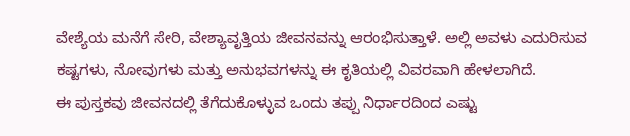ವೇಶ್ಯೆಯ ಮನೆಗೆ ಸೇರಿ, ವೇಶ್ಯಾವೃತ್ತಿಯ ಜೀವನವನ್ನು ಆರಂಭಿಸುತ್ತಾಳೆ. ಅಲ್ಲಿ ಅವಳು ಎದುರಿಸುವ ಕಷ್ಟಗಳು, ನೋವುಗಳು ಮತ್ತು ಅನುಭವಗಳನ್ನು ಈ ಕೃತಿಯಲ್ಲಿ ವಿವರವಾಗಿ ಹೇಳಲಾಗಿದೆ.
ಈ ಪುಸ್ತಕವು ಜೀವನದಲ್ಲಿ ತೆಗೆದುಕೊಳ್ಳುವ ಒಂದು ತಪ್ಪು ನಿರ್ಧಾರದಿಂದ ಎಷ್ಟು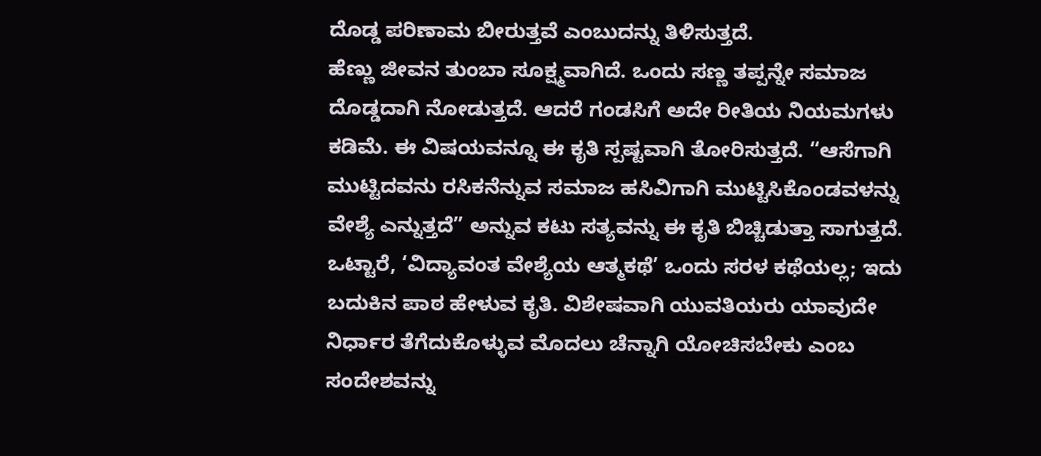ದೊಡ್ಡ ಪರಿಣಾಮ ಬೀರುತ್ತವೆ ಎಂಬುದನ್ನು ತಿಳಿಸುತ್ತದೆ.
ಹೆಣ್ಣು ಜೀವನ ತುಂಬಾ ಸೂಕ್ಷ್ಮವಾಗಿದೆ. ಒಂದು ಸಣ್ಣ ತಪ್ಪನ್ನೇ ಸಮಾಜ ದೊಡ್ಡದಾಗಿ ನೋಡುತ್ತದೆ. ಆದರೆ ಗಂಡಸಿಗೆ ಅದೇ ರೀತಿಯ ನಿಯಮಗಳು ಕಡಿಮೆ. ಈ ವಿಷಯವನ್ನೂ ಈ ಕೃತಿ ಸ್ಪಷ್ಟವಾಗಿ ತೋರಿಸುತ್ತದೆ. “ಆಸೆಗಾಗಿ ಮುಟ್ಟಿದವನು ರಸಿಕನೆನ್ನುವ ಸಮಾಜ ಹಸಿವಿಗಾಗಿ ಮುಟ್ಟಿಸಿಕೊಂಡವಳನ್ನು ವೇಶ್ಯೆ ಎನ್ನುತ್ತದೆ” ಅನ್ನುವ ಕಟು ಸತ್ಯವನ್ನು ಈ ಕೃತಿ ಬಿಚ್ಚಿಡುತ್ತಾ ಸಾಗುತ್ತದೆ.
ಒಟ್ಟಾರೆ, ‘ವಿದ್ಯಾವಂತ ವೇಶ್ಯೆಯ ಆತ್ಮಕಥೆ’ ಒಂದು ಸರಳ ಕಥೆಯಲ್ಲ; ಇದು ಬದುಕಿನ ಪಾಠ ಹೇಳುವ ಕೃತಿ. ವಿಶೇಷವಾಗಿ ಯುವತಿಯರು ಯಾವುದೇ ನಿರ್ಧಾರ ತೆಗೆದುಕೊಳ್ಳುವ ಮೊದಲು ಚೆನ್ನಾಗಿ ಯೋಚಿಸಬೇಕು ಎಂಬ ಸಂದೇಶವನ್ನು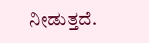ನೀಡುತ್ತದೆ.